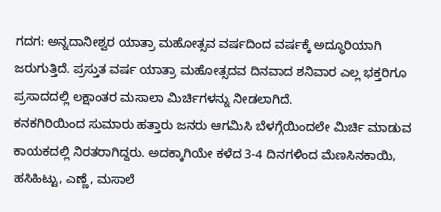ಗದಗ: ಅನ್ನದಾನೀಶ್ವರ ಯಾತ್ರಾ ಮಹೋತ್ಸವ ವರ್ಷದಿಂದ ವರ್ಷಕ್ಕೆ ಅದ್ಧೂರಿಯಾಗಿ ಜರುಗುತ್ತಿದೆ. ಪ್ರಸ್ತುತ ವರ್ಷ ಯಾತ್ರಾ ಮಹೋತ್ಸದವ ದಿನವಾದ ಶನಿವಾರ ಎಲ್ಲ ಭಕ್ತರಿಗೂ ಪ್ರಸಾದದಲ್ಲಿ ಲಕ್ಷಾಂತರ ಮಸಾಲಾ ಮಿರ್ಚಿಗಳನ್ನು ನೀಡಲಾಗಿದೆ.
ಕನಕಗಿರಿಯಿಂದ ಸುಮಾರು ಹತ್ತಾರು ಜನರು ಆಗಮಿಸಿ ಬೆಳಗ್ಗೆಯಿಂದಲೇ ಮಿರ್ಚಿ ಮಾಡುವ ಕಾಯಕದಲ್ಲಿ ನಿರತರಾಗಿದ್ದರು. ಅದಕ್ಕಾಗಿಯೇ ಕಳೆದ 3-4 ದಿನಗಳಿಂದ ಮೆಣಸಿನಕಾಯಿ, ಹಸಿಹಿಟ್ಟು, ಎಣ್ಣೆ, ಮಸಾಲೆ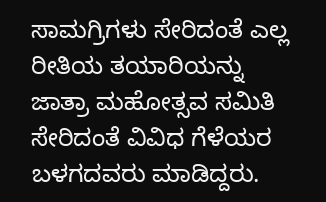ಸಾಮಗ್ರಿಗಳು ಸೇರಿದಂತೆ ಎಲ್ಲ ರೀತಿಯ ತಯಾರಿಯನ್ನು ಜಾತ್ರಾ ಮಹೋತ್ಸವ ಸಮಿತಿ ಸೇರಿದಂತೆ ವಿವಿಧ ಗೆಳೆಯರ ಬಳಗದವರು ಮಾಡಿದ್ದರು.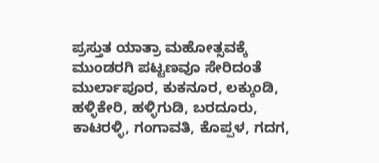ಪ್ರಸ್ತುತ ಯಾತ್ರಾ ಮಹೋತ್ಸವಕ್ಕೆ ಮುಂಡರಗಿ ಪಟ್ಟಣವೂ ಸೇರಿದಂತೆ ಮುರ್ಲಾಪೂರ, ಕುಕನೂರ, ಲಕ್ಕುಂಡಿ, ಹಳ್ಳಿಕೇರಿ, ಹಳ್ಳಿಗುಡಿ, ಬರದೂರು, ಕಾಟರಳ್ಳಿ, ಗಂಗಾವತಿ, ಕೊಪ್ಪಳ, ಗದಗ,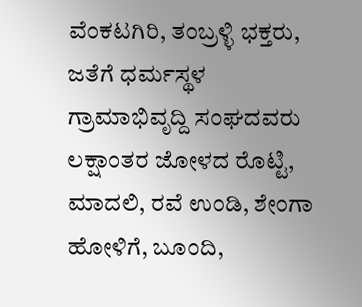ವೆಂಕಟಗಿರಿ, ತಂಬ್ರಳ್ಳಿ ಭಕ್ತರು, ಜತೆಗೆ ಧರ್ಮಸ್ಥಳ ಗ್ರಾಮಾಭಿವೃದ್ದಿ ಸಂಘದವರು ಲಕ್ಷಾಂತರ ಜೋಳದ ರೊಟ್ಟಿ, ಮಾದಲಿ, ರವೆ ಉಂಡಿ, ಶೇಂಗಾ ಹೋಳಿಗೆ, ಬೂಂದಿ,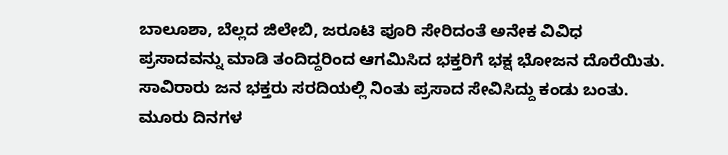ಬಾಲೂಶಾ, ಬೆಲ್ಲದ ಜಿಲೇಬಿ, ಜರೂಟಿ ಪೂರಿ ಸೇರಿದಂತೆ ಅನೇಕ ವಿವಿಧ ಪ್ರಸಾದವನ್ನು ಮಾಡಿ ತಂದಿದ್ದರಿಂದ ಆಗಮಿಸಿದ ಭಕ್ತರಿಗೆ ಭಕ್ಷ ಭೋಜನ ದೊರೆಯಿತು.
ಸಾವಿರಾರು ಜನ ಭಕ್ತರು ಸರದಿಯಲ್ಲಿ ನಿಂತು ಪ್ರಸಾದ ಸೇವಿಸಿದ್ದು ಕಂಡು ಬಂತು. ಮೂರು ದಿನಗಳ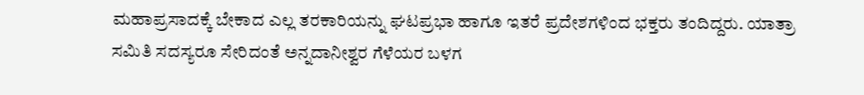ಮಹಾಪ್ರಸಾದಕ್ಕೆ ಬೇಕಾದ ಎಲ್ಲ ತರಕಾರಿಯನ್ನು ಘಟಪ್ರಭಾ ಹಾಗೂ ಇತರೆ ಪ್ರದೇಶಗಳಿಂದ ಭಕ್ತರು ತಂದಿದ್ದರು. ಯಾತ್ರಾ ಸಮಿತಿ ಸದಸ್ಯರೂ ಸೇರಿದಂತೆ ಅನ್ನದಾನೀಶ್ವರ ಗೆಳೆಯರ ಬಳಗ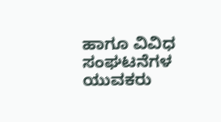ಹಾಗೂ ವಿವಿಧ ಸಂಘಟನೆಗಳ ಯುವಕರು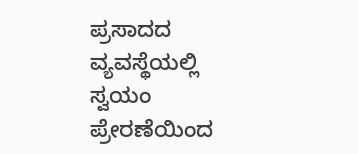ಪ್ರಸಾದದ ವ್ಯವಸ್ಥೆಯಲ್ಲಿ ಸ್ವಯಂ ಪ್ರೇರಣೆಯಿಂದ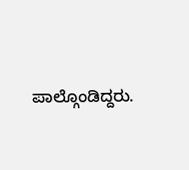ಪಾಲ್ಗೊಂಡಿದ್ದರು.